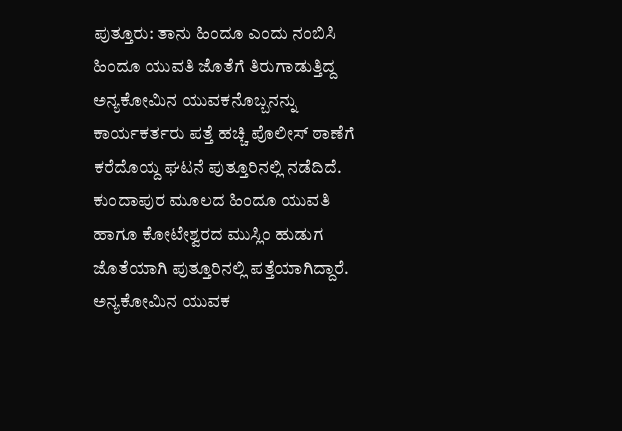ಪುತ್ತೂರು: ತಾನು ಹಿಂದೂ ಎಂದು ನಂಬಿಸಿ ಹಿಂದೂ ಯುವತಿ ಜೊತೆಗೆ ತಿರುಗಾಡುತ್ತಿದ್ದ ಅನ್ಯಕೋಮಿನ ಯುವಕನೊಬ್ಬನನ್ನು ಕಾರ್ಯಕರ್ತರು ಪತ್ತೆ ಹಚ್ಚಿ ಪೊಲೀಸ್ ಠಾಣೆಗೆ ಕರೆದೊಯ್ದ ಘಟನೆ ಪುತ್ತೂರಿನಲ್ಲಿ ನಡೆದಿದೆ.
ಕುಂದಾಪುರ ಮೂಲದ ಹಿಂದೂ ಯುವತಿ ಹಾಗೂ ಕೋಟೇಶ್ವರದ ಮುಸ್ಲಿಂ ಹುಡುಗ ಜೊತೆಯಾಗಿ ಪುತ್ತೂರಿನಲ್ಲಿ ಪತ್ತೆಯಾಗಿದ್ದಾರೆ. ಅನ್ಯಕೋಮಿನ ಯುವಕ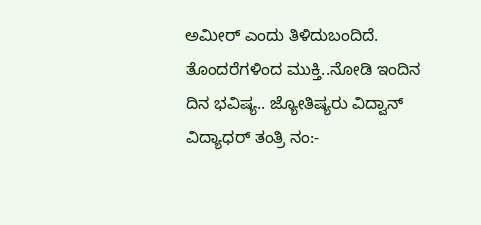ಅಮೀರ್ ಎಂದು ತಿಳಿದುಬಂದಿದೆ.
ತೊಂದರೆಗಳಿಂದ ಮುಕ್ತಿ..ನೋಡಿ ಇಂದಿನ ದಿನ ಭವಿಷ್ಯ.. ಜ್ಯೋತಿಷ್ಯರು ವಿದ್ವಾನ್ ವಿದ್ಯಾಧರ್ ತಂತ್ರಿ ನಂ:-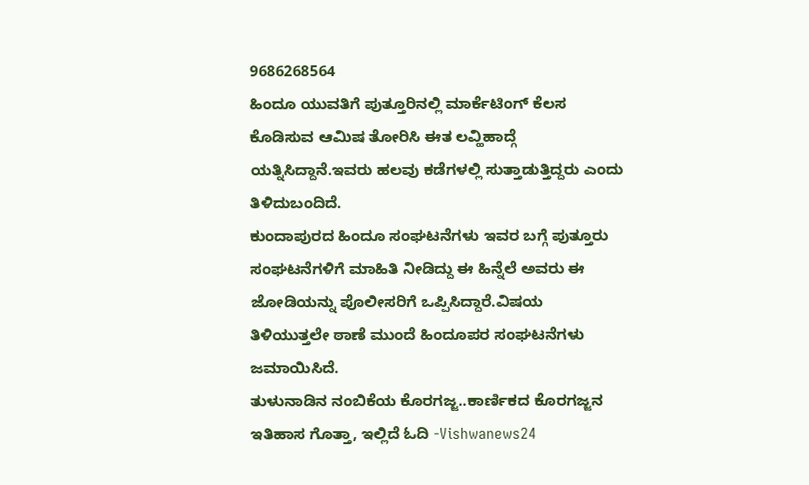9686268564
ಹಿಂದೂ ಯುವತಿಗೆ ಪುತ್ತೂರಿನಲ್ಲಿ ಮಾರ್ಕೆಟಿಂಗ್ ಕೆಲಸ ಕೊಡಿಸುವ ಆಮಿಷ ತೋರಿಸಿ ಈತ ಲವ್ಹಿಹಾದ್ಗೆ ಯತ್ನಿಸಿದ್ದಾನೆ.ಇವರು ಹಲವು ಕಡೆಗಳಲ್ಲಿ ಸುತ್ತಾಡುತ್ತಿದ್ದರು ಎಂದು ತಿಳಿದುಬಂದಿದೆ.
ಕುಂದಾಪುರದ ಹಿಂದೂ ಸಂಘಟನೆಗಳು ಇವರ ಬಗ್ಗೆ ಪುತ್ತೂರು ಸಂಘಟನೆಗಳಿಗೆ ಮಾಹಿತಿ ನೀಡಿದ್ದು ಈ ಹಿನ್ನೆಲೆ ಅವರು ಈ ಜೋಡಿಯನ್ನು ಪೊಲೀಸರಿಗೆ ಒಪ್ಪಿಸಿದ್ದಾರೆ.ವಿಷಯ ತಿಳಿಯುತ್ತಲೇ ಠಾಣೆ ಮುಂದೆ ಹಿಂದೂಪರ ಸಂಘಟನೆಗಳು ಜಮಾಯಿಸಿದೆ.
ತುಳುನಾಡಿನ ನಂಬಿಕೆಯ ಕೊರಗಜ್ಜ..ಕಾರ್ಣಿಕದ ಕೊರಗಜ್ಜನ ಇತಿಹಾಸ ಗೊತ್ತಾ, ಇಲ್ಲಿದೆ ಓದಿ -Vishwanews24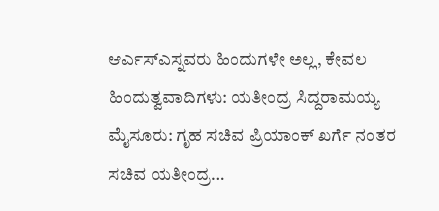ಆರ್ಎಸ್ಎಸ್ನವರು ಹಿಂದುಗಳೇ ಅಲ್ಲ, ಕೇವಲ ಹಿಂದುತ್ವವಾದಿಗಳು: ಯತೀಂದ್ರ ಸಿದ್ದರಾಮಯ್ಯ ಮೈಸೂರು: ಗೃಹ ಸಚಿವ ಪ್ರಿಯಾಂಕ್ ಖರ್ಗೆ ನಂತರ ಸಚಿವ ಯತೀಂದ್ರ…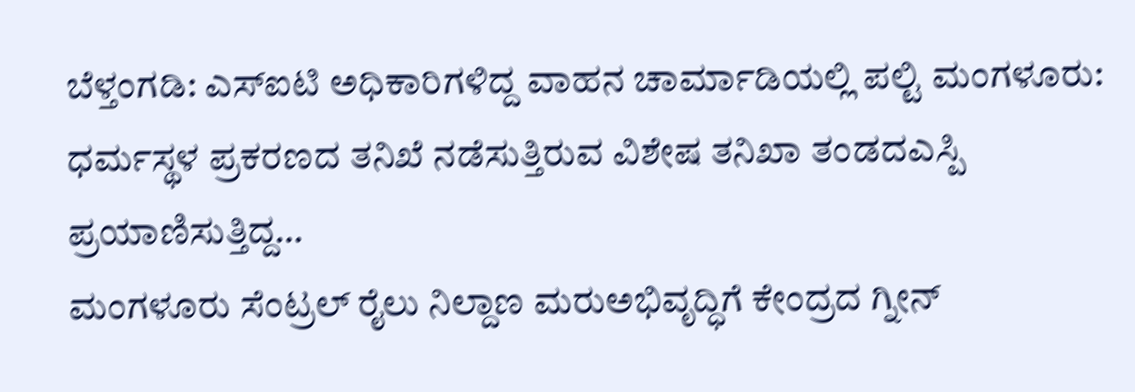ಬೆಳ್ತಂಗಡಿ: ಎಸ್ಐಟಿ ಅಧಿಕಾರಿಗಳಿದ್ದ ವಾಹನ ಚಾರ್ಮಾಡಿಯಲ್ಲಿ ಪಲ್ಟಿ ಮಂಗಳೂರು: ಧರ್ಮಸ್ಥಳ ಪ್ರಕರಣದ ತನಿಖೆ ನಡೆಸುತ್ತಿರುವ ವಿಶೇಷ ತನಿಖಾ ತಂಡದಎಸ್ಪಿ ಪ್ರಯಾಣಿಸುತ್ತಿದ್ದ…
ಮಂಗಳೂರು ಸೆಂಟ್ರಲ್ ರೈಲು ನಿಲ್ದಾಣ ಮರುಅಭಿವೃದ್ಧಿಗೆ ಕೇಂದ್ರದ ಗ್ನೀನ್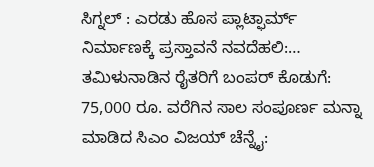ಸಿಗ್ನಲ್ : ಎರಡು ಹೊಸ ಪ್ಲಾಟ್ಫಾರ್ಮ್ ನಿರ್ಮಾಣಕ್ಕೆ ಪ್ರಸ್ತಾವನೆ ನವದೆಹಲಿ:…
ತಮಿಳುನಾಡಿನ ರೈತರಿಗೆ ಬಂಪರ್ ಕೊಡುಗೆ: 75,000 ರೂ. ವರೆಗಿನ ಸಾಲ ಸಂಪೂರ್ಣ ಮನ್ನಾ ಮಾಡಿದ ಸಿಎಂ ವಿಜಯ್ ಚೆನ್ನೈ: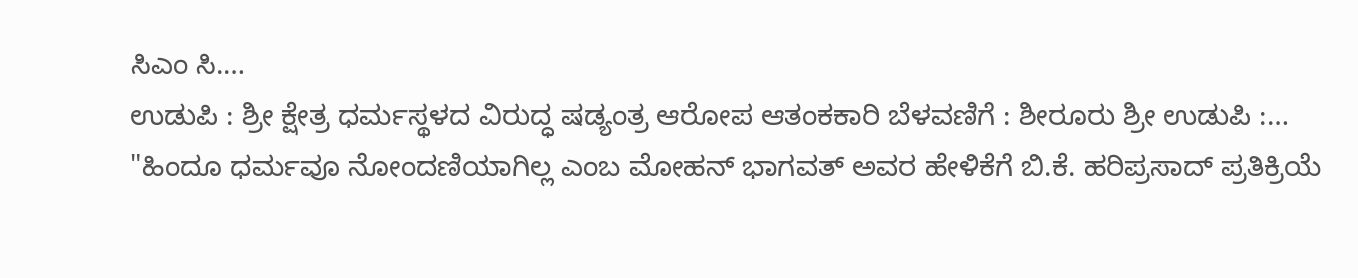ಸಿಎಂ ಸಿ.…
ಉಡುಪಿ : ಶ್ರೀ ಕ್ಷೇತ್ರ ಧರ್ಮಸ್ಥಳದ ವಿರುದ್ಧ ಷಡ್ಯಂತ್ರ ಆರೋಪ ಆತಂಕಕಾರಿ ಬೆಳವಣಿಗೆ : ಶೀರೂರು ಶ್ರೀ ಉಡುಪಿ :…
"ಹಿಂದೂ ಧರ್ಮವೂ ನೋಂದಣಿಯಾಗಿಲ್ಲ ಎಂಬ ಮೋಹನ್ ಭಾಗವತ್ ಅವರ ಹೇಳಿಕೆಗೆ ಬಿ.ಕೆ. ಹರಿಪ್ರಸಾದ್ ಪ್ರತಿಕ್ರಿಯೆ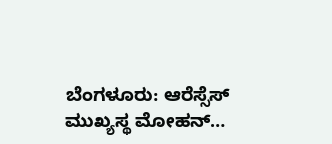ಬೆಂಗಳೂರು: ಆರೆಸ್ಸೆಸ್ ಮುಖ್ಯಸ್ಥ ಮೋಹನ್…